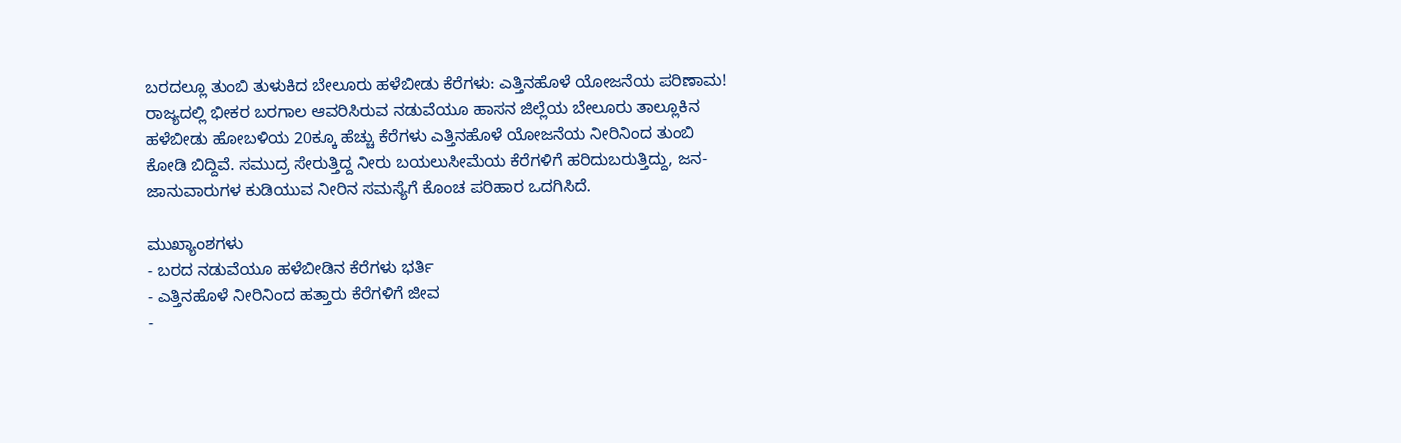ಬರದಲ್ಲೂ ತುಂಬಿ ತುಳುಕಿದ ಬೇಲೂರು ಹಳೆಬೀಡು ಕೆರೆಗಳು: ಎತ್ತಿನಹೊಳೆ ಯೋಜನೆಯ ಪರಿಣಾಮ!
ರಾಜ್ಯದಲ್ಲಿ ಭೀಕರ ಬರಗಾಲ ಆವರಿಸಿರುವ ನಡುವೆಯೂ ಹಾಸನ ಜಿಲ್ಲೆಯ ಬೇಲೂರು ತಾಲ್ಲೂಕಿನ ಹಳೆಬೀಡು ಹೋಬಳಿಯ 20ಕ್ಕೂ ಹೆಚ್ಚು ಕೆರೆಗಳು ಎತ್ತಿನಹೊಳೆ ಯೋಜನೆಯ ನೀರಿನಿಂದ ತುಂಬಿ ಕೋಡಿ ಬಿದ್ದಿವೆ. ಸಮುದ್ರ ಸೇರುತ್ತಿದ್ದ ನೀರು ಬಯಲುಸೀಮೆಯ ಕೆರೆಗಳಿಗೆ ಹರಿದುಬರುತ್ತಿದ್ದು, ಜನ-ಜಾನುವಾರುಗಳ ಕುಡಿಯುವ ನೀರಿನ ಸಮಸ್ಯೆಗೆ ಕೊಂಚ ಪರಿಹಾರ ಒದಗಿಸಿದೆ.

ಮುಖ್ಯಾಂಶಗಳು
- ಬರದ ನಡುವೆಯೂ ಹಳೆಬೀಡಿನ ಕೆರೆಗಳು ಭರ್ತಿ
- ಎತ್ತಿನಹೊಳೆ ನೀರಿನಿಂದ ಹತ್ತಾರು ಕೆರೆಗಳಿಗೆ ಜೀವ
-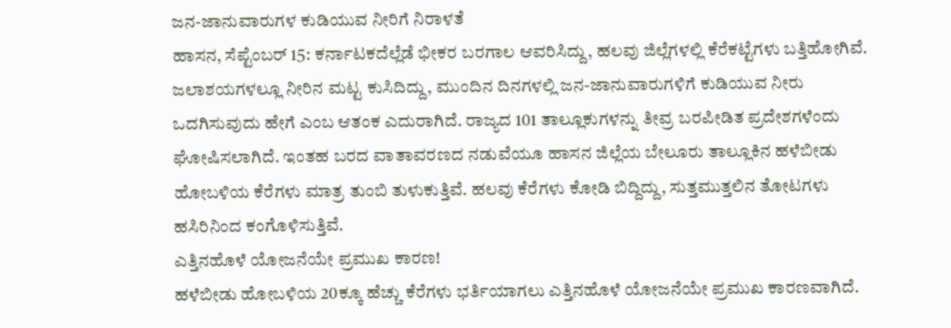ಜನ-ಜಾನುವಾರುಗಳ ಕುಡಿಯುವ ನೀರಿಗೆ ನಿರಾಳತೆ
ಹಾಸನ, ಸೆಪ್ಟೆಂಬರ್ 15: ಕರ್ನಾಟಕದೆಲ್ಲೆಡೆ ಭೀಕರ ಬರಗಾಲ ಆವರಿಸಿದ್ದು, ಹಲವು ಜಿಲ್ಲೆಗಳಲ್ಲಿ ಕೆರೆಕಟ್ಟೆಗಳು ಬತ್ತಿಹೋಗಿವೆ. ಜಲಾಶಯಗಳಲ್ಲೂ ನೀರಿನ ಮಟ್ಟ ಕುಸಿದಿದ್ದು, ಮುಂದಿನ ದಿನಗಳಲ್ಲಿ ಜನ-ಜಾನುವಾರುಗಳಿಗೆ ಕುಡಿಯುವ ನೀರು ಒದಗಿಸುವುದು ಹೇಗೆ ಎಂಬ ಆತಂಕ ಎದುರಾಗಿದೆ. ರಾಜ್ಯದ 101 ತಾಲ್ಲೂಕುಗಳನ್ನು ತೀವ್ರ ಬರಪೀಡಿತ ಪ್ರದೇಶಗಳೆಂದು ಘೋಷಿಸಲಾಗಿದೆ. ಇಂತಹ ಬರದ ವಾತಾವರಣದ ನಡುವೆಯೂ ಹಾಸನ ಜಿಲ್ಲೆಯ ಬೇಲೂರು ತಾಲ್ಲೂಕಿನ ಹಳೆಬೀಡು ಹೋಬಳಿಯ ಕೆರೆಗಳು ಮಾತ್ರ ತುಂಬಿ ತುಳುಕುತ್ತಿವೆ. ಹಲವು ಕೆರೆಗಳು ಕೋಡಿ ಬಿದ್ದಿದ್ದು, ಸುತ್ತಮುತ್ತಲಿನ ತೋಟಗಳು ಹಸಿರಿನಿಂದ ಕಂಗೊಳಿಸುತ್ತಿವೆ.
ಎತ್ತಿನಹೊಳೆ ಯೋಜನೆಯೇ ಪ್ರಮುಖ ಕಾರಣ!
ಹಳೆಬೀಡು ಹೋಬಳಿಯ 20ಕ್ಕೂ ಹೆಚ್ಚು ಕೆರೆಗಳು ಭರ್ತಿಯಾಗಲು ಎತ್ತಿನಹೊಳೆ ಯೋಜನೆಯೇ ಪ್ರಮುಖ ಕಾರಣವಾಗಿದೆ.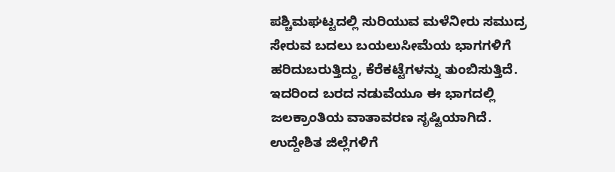ಪಶ್ಚಿಮಘಟ್ಟದಲ್ಲಿ ಸುರಿಯುವ ಮಳೆನೀರು ಸಮುದ್ರ ಸೇರುವ ಬದಲು ಬಯಲುಸೀಮೆಯ ಭಾಗಗಳಿಗೆ ಹರಿದುಬರುತ್ತಿದ್ದು, ಕೆರೆಕಟ್ಟೆಗಳನ್ನು ತುಂಬಿಸುತ್ತಿದೆ. ಇದರಿಂದ ಬರದ ನಡುವೆಯೂ ಈ ಭಾಗದಲ್ಲಿ ಜಲಕ್ರಾಂತಿಯ ವಾತಾವರಣ ಸೃಷ್ಟಿಯಾಗಿದೆ.
ಉದ್ದೇಶಿತ ಜಿಲ್ಲೆಗಳಿಗೆ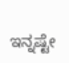ಇನ್ನಷ್ಟೇ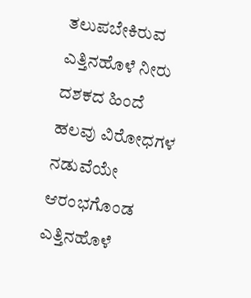ತಲುಪಬೇಕಿರುವ ಎತ್ತಿನಹೊಳೆ ನೀರು
ದಶಕದ ಹಿಂದೆ ಹಲವು ವಿರೋಧಗಳ ನಡುವೆಯೇ ಆರಂಭಗೊಂಡ ಎತ್ತಿನಹೊಳೆ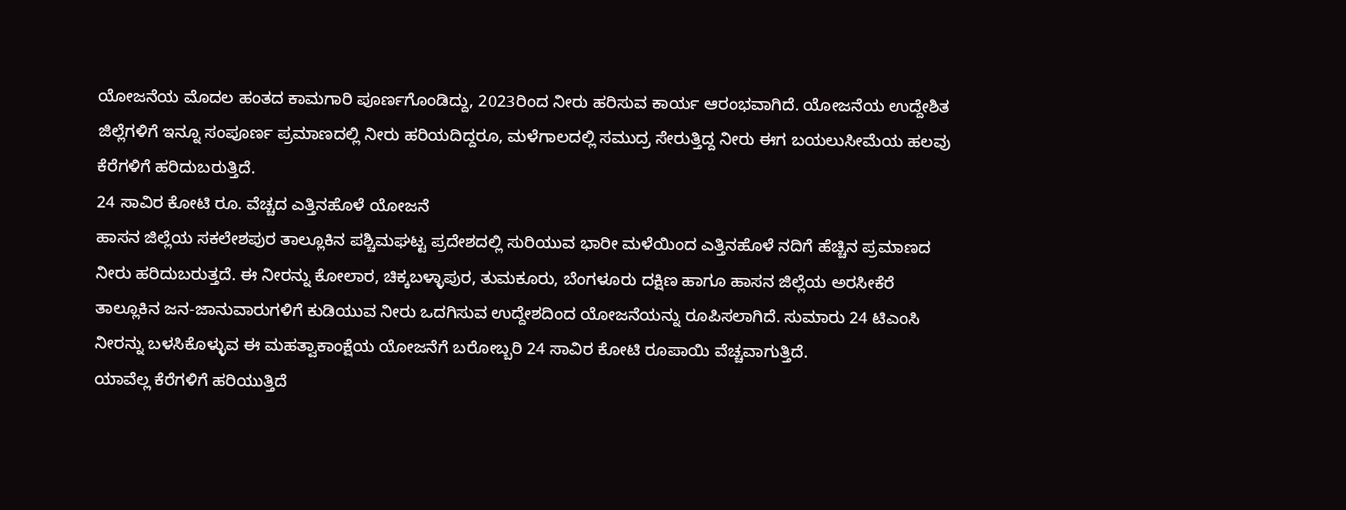ಯೋಜನೆಯ ಮೊದಲ ಹಂತದ ಕಾಮಗಾರಿ ಪೂರ್ಣಗೊಂಡಿದ್ದು, 2023ರಿಂದ ನೀರು ಹರಿಸುವ ಕಾರ್ಯ ಆರಂಭವಾಗಿದೆ. ಯೋಜನೆಯ ಉದ್ದೇಶಿತ ಜಿಲ್ಲೆಗಳಿಗೆ ಇನ್ನೂ ಸಂಪೂರ್ಣ ಪ್ರಮಾಣದಲ್ಲಿ ನೀರು ಹರಿಯದಿದ್ದರೂ, ಮಳೆಗಾಲದಲ್ಲಿ ಸಮುದ್ರ ಸೇರುತ್ತಿದ್ದ ನೀರು ಈಗ ಬಯಲುಸೀಮೆಯ ಹಲವು ಕೆರೆಗಳಿಗೆ ಹರಿದುಬರುತ್ತಿದೆ.
24 ಸಾವಿರ ಕೋಟಿ ರೂ. ವೆಚ್ಚದ ಎತ್ತಿನಹೊಳೆ ಯೋಜನೆ
ಹಾಸನ ಜಿಲ್ಲೆಯ ಸಕಲೇಶಪುರ ತಾಲ್ಲೂಕಿನ ಪಶ್ಚಿಮಘಟ್ಟ ಪ್ರದೇಶದಲ್ಲಿ ಸುರಿಯುವ ಭಾರೀ ಮಳೆಯಿಂದ ಎತ್ತಿನಹೊಳೆ ನದಿಗೆ ಹೆಚ್ಚಿನ ಪ್ರಮಾಣದ ನೀರು ಹರಿದುಬರುತ್ತದೆ. ಈ ನೀರನ್ನು ಕೋಲಾರ, ಚಿಕ್ಕಬಳ್ಳಾಪುರ, ತುಮಕೂರು, ಬೆಂಗಳೂರು ದಕ್ಷಿಣ ಹಾಗೂ ಹಾಸನ ಜಿಲ್ಲೆಯ ಅರಸೀಕೆರೆ ತಾಲ್ಲೂಕಿನ ಜನ-ಜಾನುವಾರುಗಳಿಗೆ ಕುಡಿಯುವ ನೀರು ಒದಗಿಸುವ ಉದ್ದೇಶದಿಂದ ಯೋಜನೆಯನ್ನು ರೂಪಿಸಲಾಗಿದೆ. ಸುಮಾರು 24 ಟಿಎಂಸಿ ನೀರನ್ನು ಬಳಸಿಕೊಳ್ಳುವ ಈ ಮಹತ್ವಾಕಾಂಕ್ಷೆಯ ಯೋಜನೆಗೆ ಬರೋಬ್ಬರಿ 24 ಸಾವಿರ ಕೋಟಿ ರೂಪಾಯಿ ವೆಚ್ಚವಾಗುತ್ತಿದೆ.
ಯಾವೆಲ್ಲ ಕೆರೆಗಳಿಗೆ ಹರಿಯುತ್ತಿದೆ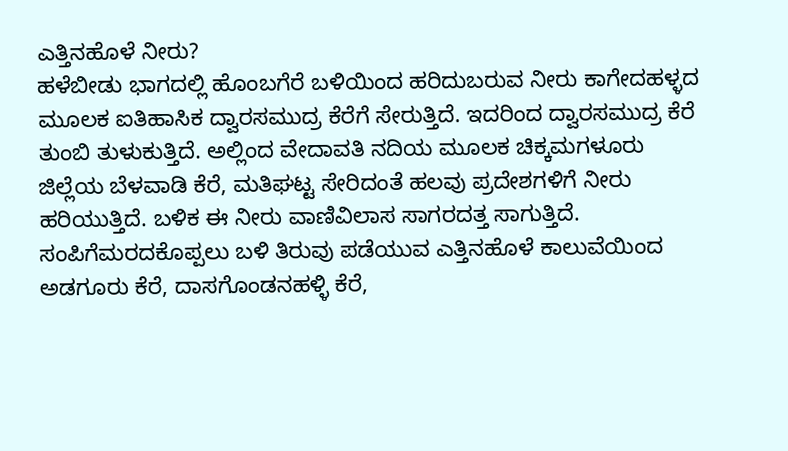ಎತ್ತಿನಹೊಳೆ ನೀರು?
ಹಳೆಬೀಡು ಭಾಗದಲ್ಲಿ ಹೊಂಬಗೆರೆ ಬಳಿಯಿಂದ ಹರಿದುಬರುವ ನೀರು ಕಾಗೇದಹಳ್ಳದ ಮೂಲಕ ಐತಿಹಾಸಿಕ ದ್ವಾರಸಮುದ್ರ ಕೆರೆಗೆ ಸೇರುತ್ತಿದೆ. ಇದರಿಂದ ದ್ವಾರಸಮುದ್ರ ಕೆರೆ ತುಂಬಿ ತುಳುಕುತ್ತಿದೆ. ಅಲ್ಲಿಂದ ವೇದಾವತಿ ನದಿಯ ಮೂಲಕ ಚಿಕ್ಕಮಗಳೂರು ಜಿಲ್ಲೆಯ ಬೆಳವಾಡಿ ಕೆರೆ, ಮತಿಘಟ್ಟ ಸೇರಿದಂತೆ ಹಲವು ಪ್ರದೇಶಗಳಿಗೆ ನೀರು ಹರಿಯುತ್ತಿದೆ. ಬಳಿಕ ಈ ನೀರು ವಾಣಿವಿಲಾಸ ಸಾಗರದತ್ತ ಸಾಗುತ್ತಿದೆ. ಸಂಪಿಗೆಮರದಕೊಪ್ಪಲು ಬಳಿ ತಿರುವು ಪಡೆಯುವ ಎತ್ತಿನಹೊಳೆ ಕಾಲುವೆಯಿಂದ ಅಡಗೂರು ಕೆರೆ, ದಾಸಗೊಂಡನಹಳ್ಳಿ ಕೆರೆ,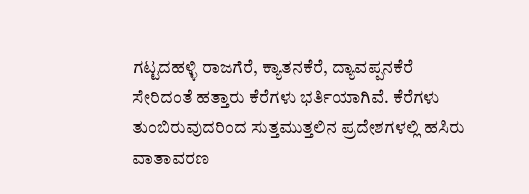ಗಟ್ಟದಹಳ್ಳಿ ರಾಜಗೆರೆ, ಕ್ಯಾತನಕೆರೆ, ದ್ಯಾವಪ್ಪನಕೆರೆ ಸೇರಿದಂತೆ ಹತ್ತಾರು ಕೆರೆಗಳು ಭರ್ತಿಯಾಗಿವೆ. ಕೆರೆಗಳು ತುಂಬಿರುವುದರಿಂದ ಸುತ್ತಮುತ್ತಲಿನ ಪ್ರದೇಶಗಳಲ್ಲಿ ಹಸಿರು ವಾತಾವರಣ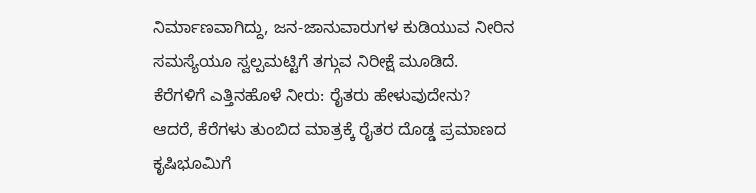ನಿರ್ಮಾಣವಾಗಿದ್ದು, ಜನ-ಜಾನುವಾರುಗಳ ಕುಡಿಯುವ ನೀರಿನ ಸಮಸ್ಯೆಯೂ ಸ್ವಲ್ಪಮಟ್ಟಿಗೆ ತಗ್ಗುವ ನಿರೀಕ್ಷೆ ಮೂಡಿದೆ.
ಕೆರೆಗಳಿಗೆ ಎತ್ತಿನಹೊಳೆ ನೀರು: ರೈತರು ಹೇಳುವುದೇನು?
ಆದರೆ, ಕೆರೆಗಳು ತುಂಬಿದ ಮಾತ್ರಕ್ಕೆ ರೈತರ ದೊಡ್ಡ ಪ್ರಮಾಣದ ಕೃಷಿಭೂಮಿಗೆ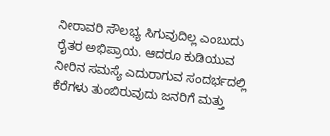ನೀರಾವರಿ ಸೌಲಭ್ಯ ಸಿಗುವುದಿಲ್ಲ ಎಂಬುದು ರೈತರ ಅಭಿಪ್ರಾಯ. ಆದರೂ ಕುಡಿಯುವ ನೀರಿನ ಸಮಸ್ಯೆ ಎದುರಾಗುವ ಸಂದರ್ಭದಲ್ಲಿ ಕೆರೆಗಳು ತುಂಬಿರುವುದು ಜನರಿಗೆ ಮತ್ತು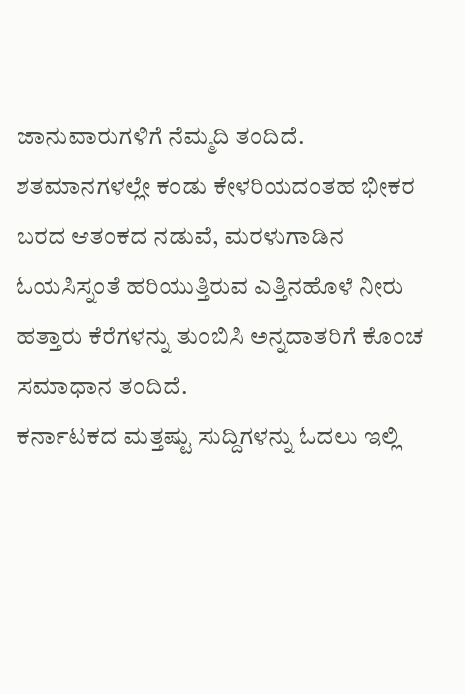ಜಾನುವಾರುಗಳಿಗೆ ನೆಮ್ಮದಿ ತಂದಿದೆ. ಶತಮಾನಗಳಲ್ಲೇ ಕಂಡು ಕೇಳರಿಯದಂತಹ ಭೀಕರ ಬರದ ಆತಂಕದ ನಡುವೆ, ಮರಳುಗಾಡಿನ ಓಯಸಿಸ್ನಂತೆ ಹರಿಯುತ್ತಿರುವ ಎತ್ತಿನಹೊಳೆ ನೀರು ಹತ್ತಾರು ಕೆರೆಗಳನ್ನು ತುಂಬಿಸಿ ಅನ್ನದಾತರಿಗೆ ಕೊಂಚ ಸಮಾಧಾನ ತಂದಿದೆ.
ಕರ್ನಾಟಕದ ಮತ್ತಷ್ಟು ಸುದ್ದಿಗಳನ್ನು ಓದಲು ಇಲ್ಲಿ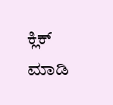ಕ್ಲಿಕ್ ಮಾಡಿ